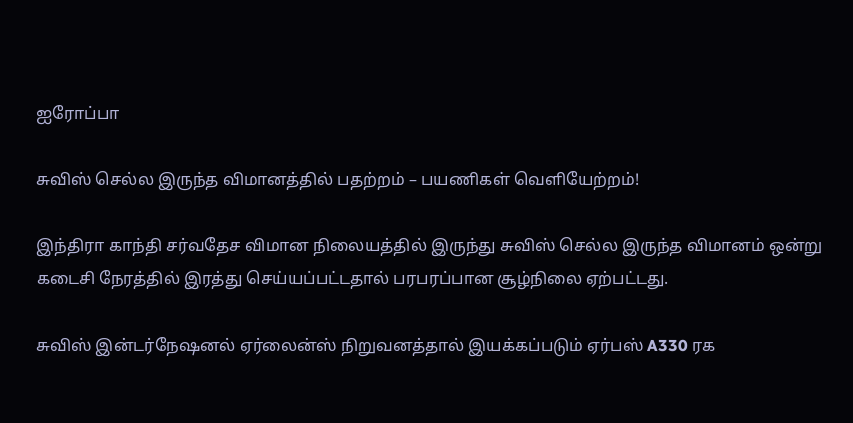ஐரோப்பா

சுவிஸ் செல்ல இருந்த விமானத்தில் பதற்றம் – பயணிகள் வெளியேற்றம்!

இந்திரா காந்தி சர்வதேச விமான நிலையத்தில் இருந்து சுவிஸ் செல்ல இருந்த விமானம் ஒன்று கடைசி நேரத்தில் இரத்து செய்யப்பட்டதால் பரபரப்பான சூழ்நிலை ஏற்பட்டது.

சுவிஸ் இன்டர்நேஷனல் ஏர்லைன்ஸ் நிறுவனத்தால் இயக்கப்படும் ஏர்பஸ் A330 ரக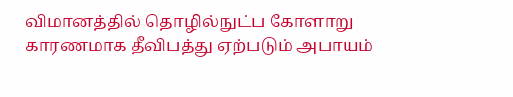விமானத்தில் தொழில்நுட்ப கோளாறு காரணமாக தீவிபத்து ஏற்படும் அபாயம்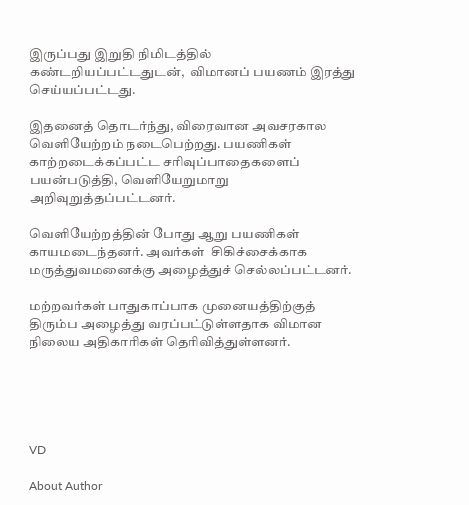இருப்பது இறுதி நிமிடத்தில் கண்டறியப்பட்டதுடன்,  விமானப் பயணம் இரத்து செய்யப்பட்டது.

இதனைத் தொடர்ந்து, விரைவான அவசரகால வெளியேற்றம் நடைபெற்றது. பயணிகள் காற்றடைக்கப்பட்ட சரிவுப்பாதைகளைப் பயன்படுத்தி, வெளியேறுமாறு அறிவுறுத்தப்பட்டனர்.

வெளியேற்றத்தின் போது ஆறு பயணிகள் காயமடைந்தனர். அவர்கள்  சிகிச்சைக்காக மருத்துவமனைக்கு அழைத்துச் செல்லப்பட்டனர்.

மற்றவர்கள் பாதுகாப்பாக முனையத்திற்குத் திரும்ப அழைத்து வரப்பட்டுள்ளதாக விமான நிலைய அதிகாரிகள் தெரிவித்துள்ளனர்.





VD

About Author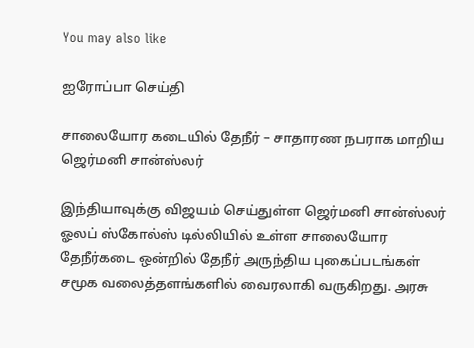You may also like

ஐரோப்பா செய்தி

சாலையோர கடையில் தேநீர் – சாதாரண நபராக மாறிய ஜெர்மனி சான்ஸ்லர்

இந்தியாவுக்கு விஜயம் செய்துள்ள ஜெர்மனி சான்ஸ்லர் ஓலப் ஸ்கோல்ஸ் டில்லியில் உள்ள சாலையோர தேநீர்கடை ஒன்றில் தேநீர் அருந்திய புகைப்படங்கள் சமூக வலைத்தளங்களில் வைரலாகி வருகிறது. அரசு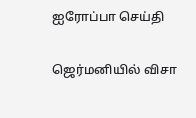ஐரோப்பா செய்தி

ஜெர்மனியில் விசா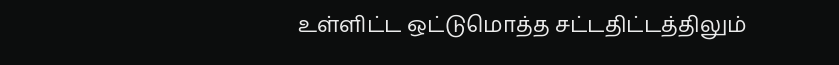உள்ளிட்ட ஒட்டுமொத்த சட்டதிட்டத்திலும்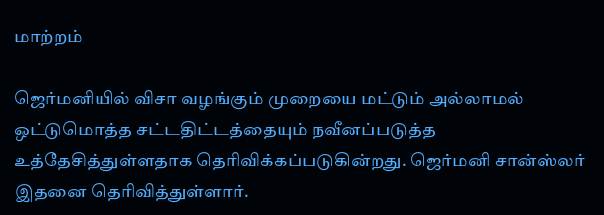மாற்றம்

ஜெர்மனியில் விசா வழங்கும் முறையை மட்டும் அல்லாமல் ஒட்டுமொத்த சட்டதிட்டத்தையும் நவீனப்படுத்த உத்தேசித்துள்ளதாக தெரிவிக்கப்படுகின்றது. ஜெர்மனி சான்ஸ்லர் இதனை தெரிவித்துள்ளார்.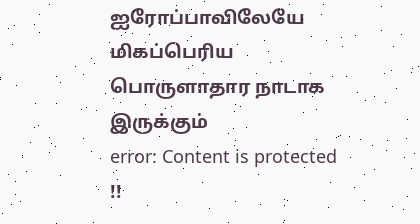ஐரோப்பாவிலேயே மிகப்பெரிய பொருளாதார நாடாக இருக்கும்
error: Content is protected !!